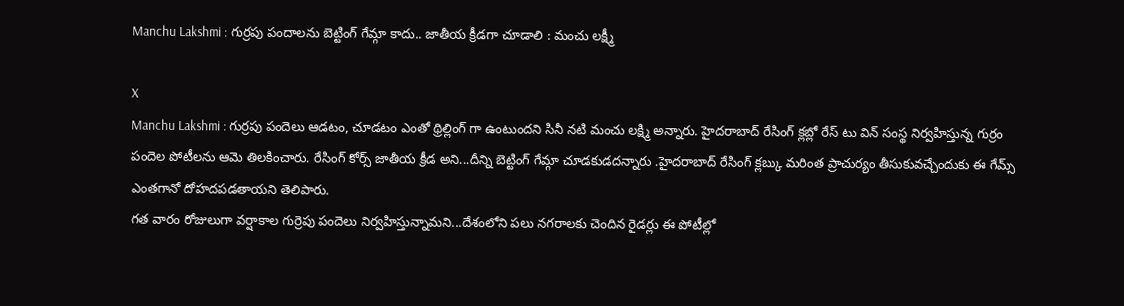Manchu Lakshmi : గుర్రపు పందాలను బెట్టింగ్ గేమ్గా కాదు.. జాతీయ క్రీడగా చూడాలి : మంచు లక్ష్మీ

X
Manchu Lakshmi : గుర్రపు పందెలు ఆడటం, చూడటం ఎంతో థ్రిల్లింగ్ గా ఉంటుందని సినీ నటి మంచు లక్ష్మి అన్నారు. హైదరాబాద్ రేసింగ్ క్లబ్లో రేస్ టు విన్ సంస్థ నిర్వహిస్తున్న గుర్రం పందెల పోటీలను ఆమె తిలకించారు. రేసింగ్ కోర్స్ జాతీయ క్రీడ అని...దీన్ని బెట్టింగ్ గేమ్గా చూడకుడదన్నారు .హైదరాబాద్ రేసింగ్ క్లబ్కు మరింత ప్రాచుర్యం తీసుకువచ్చేందుకు ఈ గేమ్స్ ఎంతగానో దోహదపడతాయని తెలిపారు.
గత వారం రోజులుగా వర్షాకాల గుర్రెపు పందెలు నిర్వహిస్తున్నామని...దేశంలోని పలు నగరాలకు చెందిన రైడర్లు ఈ పోటీల్లో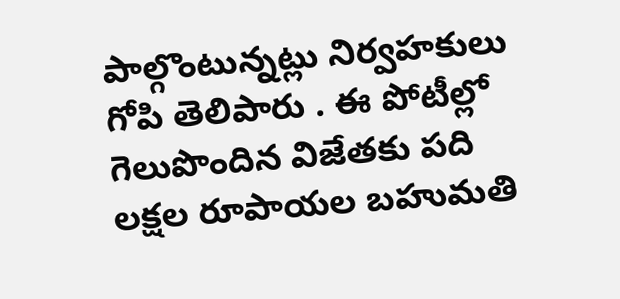పాల్గొంటున్నట్లు నిర్వహకులు గోపి తెలిపారు . ఈ పోటీల్లో గెలుపొందిన విజేతకు పది లక్షల రూపాయల బహుమతి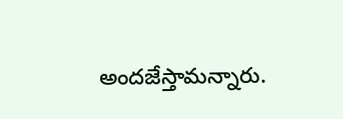అందజేస్తామన్నారు.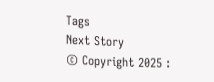Tags
Next Story
© Copyright 2025 :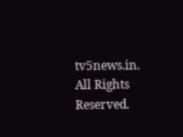tv5news.in. All Rights Reserved.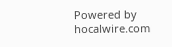Powered by hocalwire.com